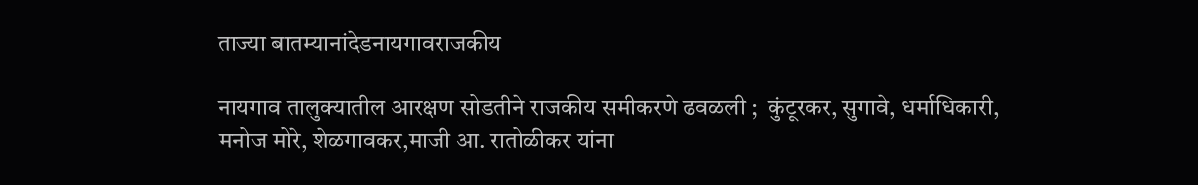ताज्या बातम्यानांदेडनायगावराजकीय

नायगाव तालुक्यातील आरक्षण सोडतीने राजकीय समीकरणे ढवळली ;  कुंटूरकर, सुगावे, धर्माधिकारी, मनोज मोरे, शेळगावकर,माजी आ. रातोळीकर यांना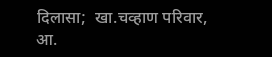दिलासा;  खा.चव्हाण परिवार, आ.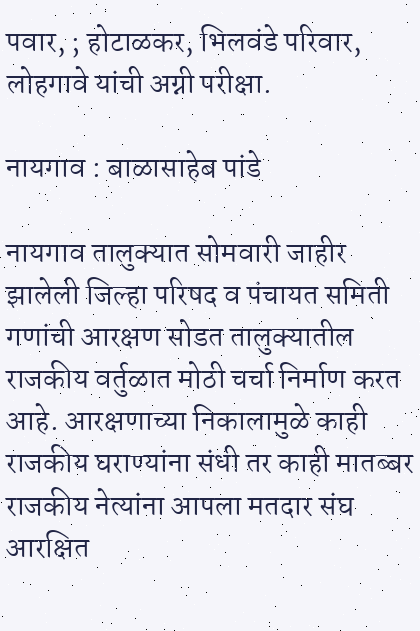पवार, ; होटाळकर, भिलवंडे परिवार, लोहगावे यांची अग्नी परीक्षा.

नायगाव : बाळासाहेब पांडे

नायगाव तालुक्यात सोमवारी जाहीर झालेली जिल्हा परिषद व पंचायत समिती गणांची आरक्षण सोडत तालुक्यातील राजकीय वर्तुळात मोठी चर्चा निर्माण करत आहे. आरक्षणाच्या निकालामुळे काही राजकीय घराण्यांना संधी तर काही मातब्बर राजकीय नेत्यांना आपला मतदार संघ आरक्षित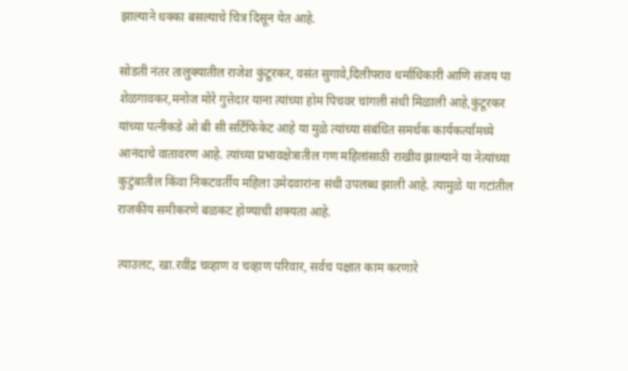झाल्याने धक्का बसल्याचे चित्र दिसून येत आहे.

सोडती नंतर तालुक्यातील राजेश कुंटूरकर, वसंत सुगावे,दिलीपराव धर्माधिकारी आणि संजय पा शेळगावकर,मनोज मोरे गुत्तेदार याना त्यांच्या होम पिचवर चांगली संधी मिळाली आहे,कुंटूरकर यांच्या पत्नीकडे ओ बी सी सर्टिफिकेट आहे या मुळे त्यांच्या संबंधित समर्थक कार्यकर्त्यांमध्ये आनंदाचे वातावरण आहे. त्यांच्या प्रभावक्षेत्रातील गण महिलांसाठी राखीव झाल्याने या नेत्यांच्या कुटुंबातील किंवा निकटवर्तीय महिला उमेदवारांना संधी उपलब्ध झाली आहे. त्यामुळे या गटांतील राजकीय समीकरणे बळकट होण्याची शक्यता आहे.

त्याउलट, खा.रवींद्र चव्हाण व चव्हाण परिवार, सर्वच पक्षात काम करणारे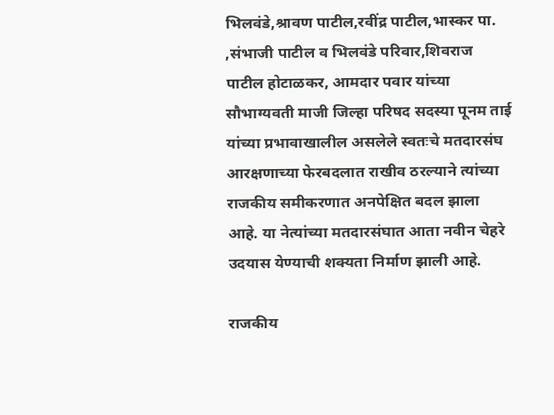भिलवंडे,श्रावण पाटील,रवींद्र पाटील,भास्कर पा. ,संभाजी पाटील व भिलवंडे परिवार,शिवराज पाटील होटाळकर, आमदार पवार यांच्या सौभाग्यवती माजी जिल्हा परिषद सदस्या पूनम ताई यांच्या प्रभावाखालील असलेले स्वतःचे मतदारसंघ आरक्षणाच्या फेरबदलात राखीव ठरल्याने त्यांच्या राजकीय समीकरणात अनपेक्षित बदल झाला आहे. या नेत्यांच्या मतदारसंघात आता नवीन चेहरे उदयास येण्याची शक्यता निर्माण झाली आहे.

राजकीय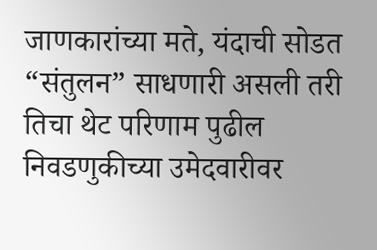जाणकारांच्या मते, यंदाची सोडत “संतुलन” साधणारी असली तरी तिचा थेट परिणाम पुढील निवडणुकीच्या उमेदवारीवर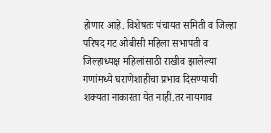होणार आहे. विशेषतः पंचायत समिती व जिल्हा परिषद गट ओबीसी महिला सभापती व जिल्हाध्यक्ष महिलांसाठी राखीव झालेल्या गणांमध्ये घराणेशाहीचा प्रभाव दिसण्याची शक्यता नाकारता येत नाही.तर नायगाव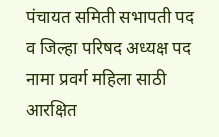पंचायत समिती सभापती पद व जिल्हा परिषद अध्यक्ष पद नामा प्रवर्ग महिला साठी आरक्षित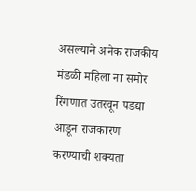असल्याने अनेक राजकीय मंडळी महिला ना समोर रिंगणात उतरवून पडद्या आडून राजकारण करण्याची शक्यता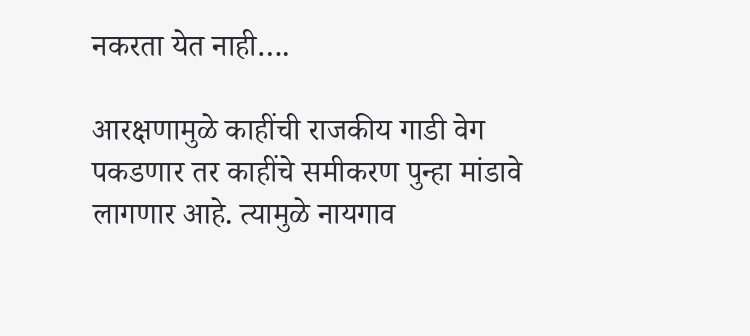नकरता येत नाही….

आरक्षणामुळे काहींची राजकीय गाडी वेग पकडणार तर काहींचे समीकरण पुन्हा मांडावे लागणार आहे. त्यामुळे नायगाव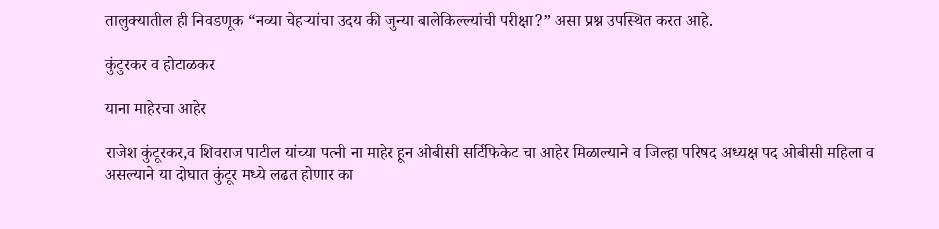तालुक्यातील ही निवडणूक “नव्या चेहऱ्यांचा उदय की जुन्या बालेकिल्ल्यांची परीक्षा?” असा प्रश्न उपस्थित करत आहे.

कुंटुरकर व होटाळकर

याना माहेरचा आहेर

राजेश कुंटूरकर,व शिवराज पाटील यांच्या पत्नी ना माहेर हून ओबीसी सर्टिफिकेट चा आहेर मिळाल्याने व जिल्हा परिषद अध्यक्ष पद ओबीसी महिला व असल्याने या दोघात कुंटूर मध्ये लढत होणार का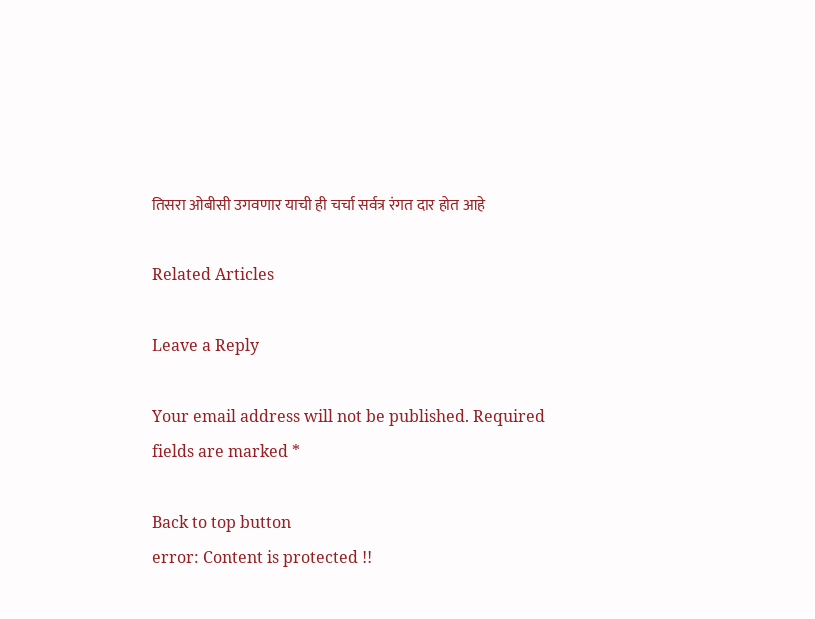तिसरा ओबीसी उगवणार याची ही चर्चा सर्वत्र रंगत दार होत आहे

Related Articles

Leave a Reply

Your email address will not be published. Required fields are marked *

Back to top button
error: Content is protected !!